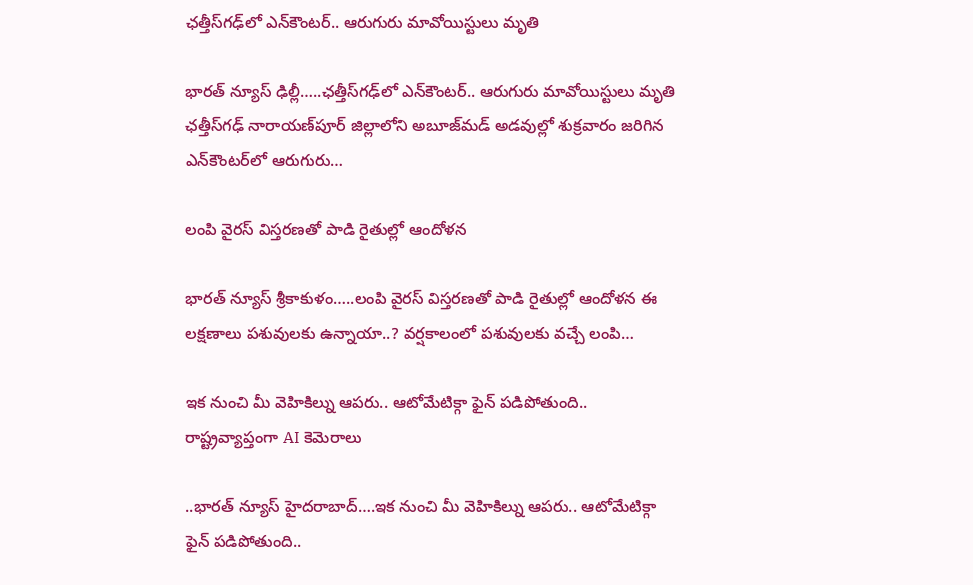ఛత్తీస్‌గఢ్‌లో ఎన్‌కౌంటర్‌.. ఆరుగురు మావోయిస్టులు మృతి

భారత్ న్యూస్ ఢిల్లీ…..ఛత్తీస్‌గఢ్‌లో ఎన్‌కౌంటర్‌.. ఆరుగురు మావోయిస్టులు మృతి ఛత్తీస్‌గఢ్‌ నారాయణ్‌పూర్‌ జిల్లాలోని అబూజ్‌మడ్‌ అడవుల్లో శుక్రవారం జరిగిన ఎన్‌కౌంటర్‌లో ఆరుగురు…

లంపి వైరస్ విస్తరణతో పాడి రైతుల్లో ఆందోళన

భారత్ న్యూస్ శ్రీకాకుళం…..లంపి వైరస్ విస్తరణతో పాడి రైతుల్లో ఆందోళన ఈ లక్షణాలు పశువులకు ఉన్నాయా..? వర్షకాలంలో పశువులకు వచ్చే లంపి…

ఇక నుంచి మీ వెహికిల్ను ఆపరు.. ఆటోమేటిక్గా ఫైన్ పడిపోతుంది.. రాష్ట్రవ్యాప్తంగా AI కెమెరాలు

..భారత్ న్యూస్ హైదరాబాద్….ఇక నుంచి మీ వెహికిల్ను ఆపరు.. ఆటోమేటిక్గా ఫైన్ పడిపోతుంది..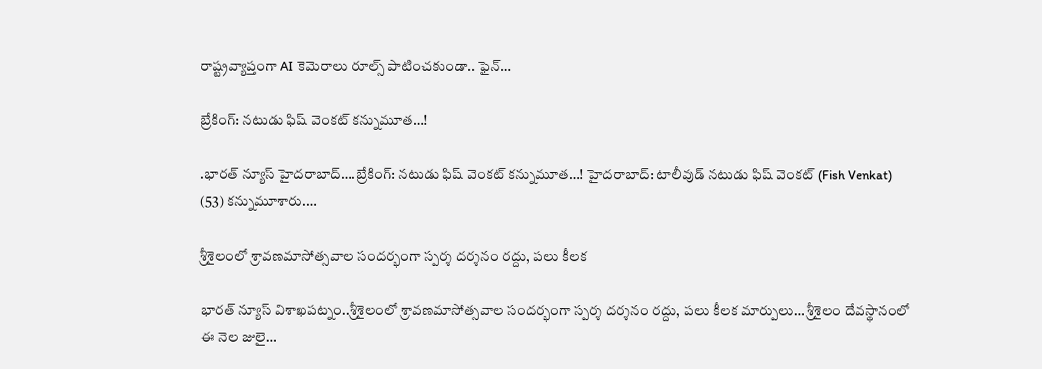రాష్ట్రవ్యాప్తంగా AI కెమెరాలు రూల్స్ పాటించకుండా.. ఫైన్…

బ్రేకింగ్: నటుడు ఫిష్ వెంకట్ కన్నుమూత…!

.భారత్ న్యూస్ హైదరాబాద్….బ్రేకింగ్: నటుడు ఫిష్ వెంకట్ కన్నుమూత…! హైదరాబాద్: టాలీవుడ్ నటుడు ఫిష్ వెంకట్ (Fish Venkat) (53) కన్నుమూశారు.…

శ్రీశైలంలో శ్రావణమాసోత్సవాల సందర్భంగా స్పర్శ దర్శనం రద్దు, పలు కీలక

భారత్ న్యూస్ విశాఖపట్నం..శ్రీశైలంలో శ్రావణమాసోత్సవాల సందర్భంగా స్పర్శ దర్శనం రద్దు, పలు కీలక మార్పులు… శ్రీశైలం దేవస్థానంలో ఈ నెల జులై…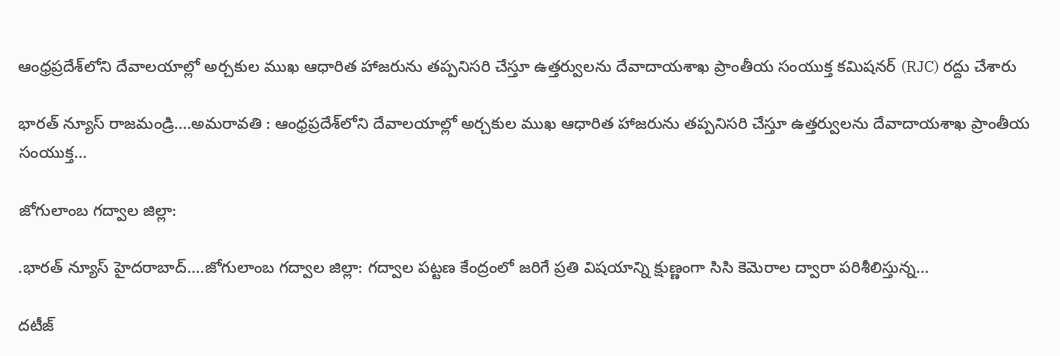ఆంధ్రప్రదేశ్‌లోని దేవాలయాల్లో అర్చకుల ముఖ ఆధారిత హాజరును తప్పనిసరి చేస్తూ ఉత్తర్వులను దేవాదాయశాఖ ప్రాంతీయ సంయుక్త కమిషనర్ (RJC) రద్దు చేశారు

భారత్ న్యూస్ రాజమండ్రి….అమరావతి : ఆంధ్రప్రదేశ్‌లోని దేవాలయాల్లో అర్చకుల ముఖ ఆధారిత హాజరును తప్పనిసరి చేస్తూ ఉత్తర్వులను దేవాదాయశాఖ ప్రాంతీయ సంయుక్త…

జోగులాంబ గద్వాల జిల్లా:

.భారత్ న్యూస్ హైదరాబాద్….జోగులాంబ గద్వాల జిల్లా: గద్వాల పట్టణ కేంద్రంలో జరిగే ప్రతి విషయాన్ని క్షుణ్ణంగా సిసి కెమెరాల ద్వారా పరిశీలిస్తున్న…

దటీజ్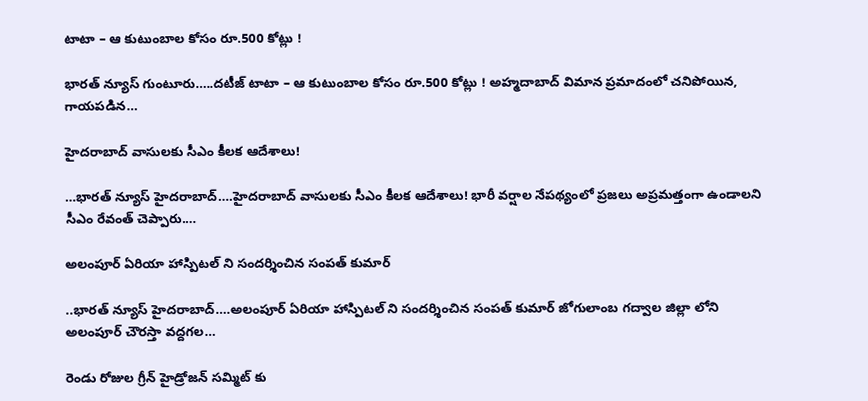టాటా – ఆ కుటుంబాల కోసం రూ.500 కోట్లు !

భారత్ న్యూస్ గుంటూరు…..దటీజ్ టాటా – ఆ కుటుంబాల కోసం రూ.500 కోట్లు ! అహ్మదాబాద్ విమాన ప్రమాదంలో చనిపోయిన, గాయపడిన…

హైదరాబాద్ వాసులకు సీఎం కీలక ఆదేశాలు!

…భారత్ న్యూస్ హైదరాబాద్….హైదరాబాద్ వాసులకు సీఎం కీలక ఆదేశాలు! భారీ వర్షాల నేపథ్యంలో ప్రజలు అప్రమత్తంగా ఉండాలని సీఎం రేవంత్ చెప్పారు.…

అలంపూర్ ఏరియా హాస్పిటల్ ని సందర్శించిన సంపత్ కుమార్

..భారత్ న్యూస్ హైదరాబాద్….అలంపూర్ ఏరియా హాస్పిటల్ ని సందర్శించిన సంపత్ కుమార్ జోగులాంబ గద్వాల జిల్లా లోని అలంపూర్ చౌరస్తా వద్దగల…

రెండు రోజుల గ్రీన్ హైడ్రోజన్ సమ్మిట్ కు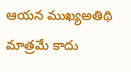ఆయన ముఖ్యఅతిథి మాత్రమే కాదు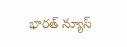భారత్ న్యూస్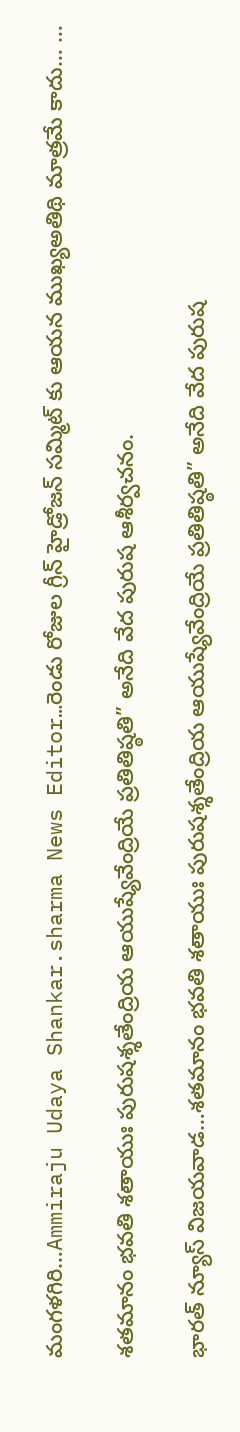మంగళగిరి…Ammiraju Udaya Shankar.sharma News Editor…రెండు రోజుల గ్రీన్ హైడ్రోజన్ సమ్మిట్ కు ఆయన ముఖ్యఅతిథి మాత్రమే కాదు… …

శతమానం భవతి శతాయుః పురుషశ్శతేంద్రియ ఆయుష్యేవేంద్రియే ప్రతితిష్ఠతి” అనేది వేద పురుష ఆశీర్వచనం.

భారత్ న్యూస్ విజయవాడ…శతమానం భవతి శతాయుః పురుషశ్శతేంద్రియ ఆయుష్యేవేంద్రియే ప్రతితిష్ఠతి” అనేది వేద పురుష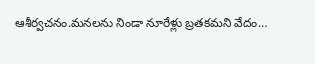ఆశీర్వచనం.మనలను నిండా నూరేళ్లు బ్రతకమని వేదం…